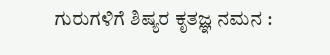ಗುರುಗಳಿಗೆ ಶಿಷ್ಯರ ಕೃತಜ್ಞ ನಮನ :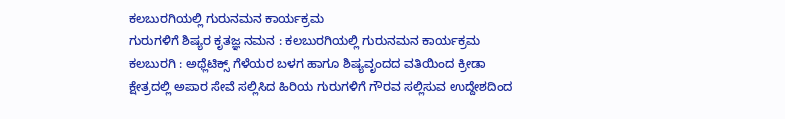ಕಲಬುರಗಿಯಲ್ಲಿ ಗುರುನಮನ ಕಾರ್ಯಕ್ರಮ
ಗುರುಗಳಿಗೆ ಶಿಷ್ಯರ ಕೃತಜ್ಞ ನಮನ : ಕಲಬುರಗಿಯಲ್ಲಿ ಗುರುನಮನ ಕಾರ್ಯಕ್ರಮ
ಕಲಬುರಗಿ : ಅಥ್ಲೆಟಿಕ್ಸ್ ಗೆಳೆಯರ ಬಳಗ ಹಾಗೂ ಶಿಷ್ಯವೃಂದದ ವತಿಯಿಂದ ಕ್ರೀಡಾ ಕ್ಷೇತ್ರದಲ್ಲಿ ಅಪಾರ ಸೇವೆ ಸಲ್ಲಿಸಿದ ಹಿರಿಯ ಗುರುಗಳಿಗೆ ಗೌರವ ಸಲ್ಲಿಸುವ ಉದ್ದೇಶದಿಂದ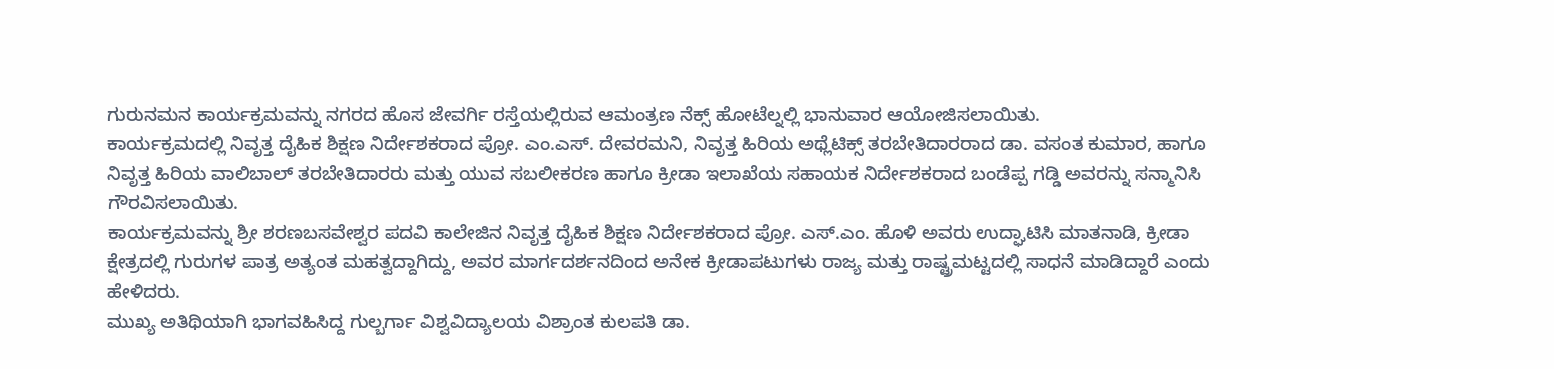ಗುರುನಮನ ಕಾರ್ಯಕ್ರಮವನ್ನು ನಗರದ ಹೊಸ ಜೇವರ್ಗಿ ರಸ್ತೆಯಲ್ಲಿರುವ ಆಮಂತ್ರಣ ನೆಕ್ಸ್ ಹೋಟೆಲ್ನಲ್ಲಿ ಭಾನುವಾರ ಆಯೋಜಿಸಲಾಯಿತು.
ಕಾರ್ಯಕ್ರಮದಲ್ಲಿ ನಿವೃತ್ತ ದೈಹಿಕ ಶಿಕ್ಷಣ ನಿರ್ದೇಶಕರಾದ ಪ್ರೋ. ಎಂ.ಎಸ್. ದೇವರಮನಿ, ನಿವೃತ್ತ ಹಿರಿಯ ಅಥ್ಲೆಟಿಕ್ಸ್ ತರಬೇತಿದಾರರಾದ ಡಾ. ವಸಂತ ಕುಮಾರ, ಹಾಗೂ ನಿವೃತ್ತ ಹಿರಿಯ ವಾಲಿಬಾಲ್ ತರಬೇತಿದಾರರು ಮತ್ತು ಯುವ ಸಬಲೀಕರಣ ಹಾಗೂ ಕ್ರೀಡಾ ಇಲಾಖೆಯ ಸಹಾಯಕ ನಿರ್ದೇಶಕರಾದ ಬಂಡೆಪ್ಪ ಗಡ್ಡಿ ಅವರನ್ನು ಸನ್ಮಾನಿಸಿ ಗೌರವಿಸಲಾಯಿತು.
ಕಾರ್ಯಕ್ರಮವನ್ನು ಶ್ರೀ ಶರಣಬಸವೇಶ್ವರ ಪದವಿ ಕಾಲೇಜಿನ ನಿವೃತ್ತ ದೈಹಿಕ ಶಿಕ್ಷಣ ನಿರ್ದೇಶಕರಾದ ಪ್ರೋ. ಎಸ್.ಎಂ. ಹೊಳಿ ಅವರು ಉದ್ಘಾಟಿಸಿ ಮಾತನಾಡಿ, ಕ್ರೀಡಾ ಕ್ಷೇತ್ರದಲ್ಲಿ ಗುರುಗಳ ಪಾತ್ರ ಅತ್ಯಂತ ಮಹತ್ವದ್ದಾಗಿದ್ದು, ಅವರ ಮಾರ್ಗದರ್ಶನದಿಂದ ಅನೇಕ ಕ್ರೀಡಾಪಟುಗಳು ರಾಜ್ಯ ಮತ್ತು ರಾಷ್ಟ್ರಮಟ್ಟದಲ್ಲಿ ಸಾಧನೆ ಮಾಡಿದ್ದಾರೆ ಎಂದು ಹೇಳಿದರು.
ಮುಖ್ಯ ಅತಿಥಿಯಾಗಿ ಭಾಗವಹಿಸಿದ್ದ ಗುಲ್ಬರ್ಗಾ ವಿಶ್ವವಿದ್ಯಾಲಯ ವಿಶ್ರಾಂತ ಕುಲಪತಿ ಡಾ.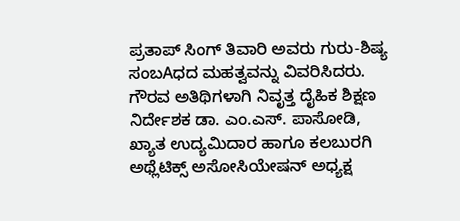ಪ್ರತಾಪ್ ಸಿಂಗ್ ತಿವಾರಿ ಅವರು ಗುರು-ಶಿಷ್ಯ ಸಂಬAಧದ ಮಹತ್ವವನ್ನು ವಿವರಿಸಿದರು.
ಗೌರವ ಅತಿಥಿಗಳಾಗಿ ನಿವೃತ್ತ ದೈಹಿಕ ಶಿಕ್ಷಣ ನಿರ್ದೇಶಕ ಡಾ. ಎಂ.ಎಸ್. ಪಾಸೋಡಿ, ಖ್ಯಾತ ಉದ್ಯಮಿದಾರ ಹಾಗೂ ಕಲಬುರಗಿ ಅಥ್ಲೆಟಿಕ್ಸ್ ಅಸೋಸಿಯೇಷನ್ ಅಧ್ಯಕ್ಷ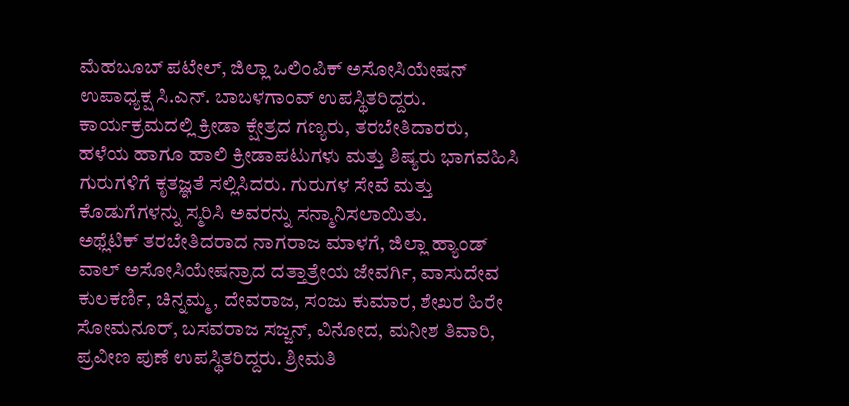ಮೆಹಬೂಬ್ ಪಟೇಲ್, ಜಿಲ್ಲಾ ಒಲಿಂಪಿಕ್ ಅಸೋಸಿಯೇಷನ್ ಉಪಾಧ್ಯಕ್ಷ ಸಿ.ಎನ್. ಬಾಬಳಗಾಂವ್ ಉಪಸ್ಥಿತರಿದ್ದರು.
ಕಾರ್ಯಕ್ರಮದಲ್ಲಿ ಕ್ರೀಡಾ ಕ್ಷೇತ್ರದ ಗಣ್ಯರು, ತರಬೇತಿದಾರರು, ಹಳೆಯ ಹಾಗೂ ಹಾಲಿ ಕ್ರೀಡಾಪಟುಗಳು ಮತ್ತು ಶಿಷ್ಯರು ಭಾಗವಹಿಸಿ ಗುರುಗಳಿಗೆ ಕೃತಜ್ಞತೆ ಸಲ್ಲಿಸಿದರು. ಗುರುಗಳ ಸೇವೆ ಮತ್ತು ಕೊಡುಗೆಗಳನ್ನು ಸ್ಮರಿಸಿ ಅವರನ್ನು ಸನ್ಮಾನಿಸಲಾಯಿತು.
ಅಥ್ಲೆಟಿಕ್ ತರಬೇತಿದರಾದ ನಾಗರಾಜ ಮಾಳಗೆ, ಜಿಲ್ಲಾ ಹ್ಯಾಂಡ್ ವಾಲ್ ಅಸೋಸಿಯೇಷನ್ರಾದ ದತ್ತಾತ್ರೇಯ ಜೇವರ್ಗಿ, ವಾಸುದೇವ ಕುಲಕರ್ಣಿ, ಚಿನ್ನಮ್ಮ, ದೇವರಾಜ, ಸಂಜು ಕುಮಾರ, ಶೇಖರ ಹಿರೇ ಸೋಮನೂರ್, ಬಸವರಾಜ ಸಜ್ಜನ್, ವಿನೋದ, ಮನೀಶ ತಿವಾರಿ, ಪ್ರವೀಣ ಪುಣೆ ಉಪಸ್ಥಿತರಿದ್ದರು. ಶ್ರೀಮತಿ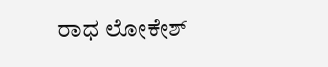ರಾಧ ಲೋಕೇಶ್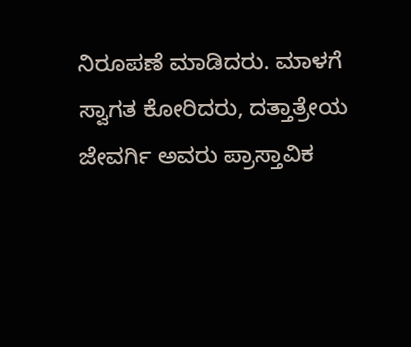ನಿರೂಪಣೆ ಮಾಡಿದರು. ಮಾಳಗೆ ಸ್ವಾಗತ ಕೋರಿದರು, ದತ್ತಾತ್ರೇಯ ಜೇವರ್ಗಿ ಅವರು ಪ್ರಾಸ್ತಾವಿಕ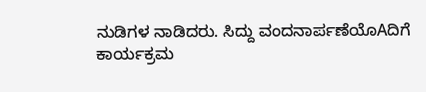ನುಡಿಗಳ ನಾಡಿದರು. ಸಿದ್ದು ವಂದನಾರ್ಪಣೆಯೊAದಿಗೆ ಕಾರ್ಯಕ್ರಮ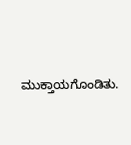ಮುಕ್ತಾಯಗೊಂಡಿತು.